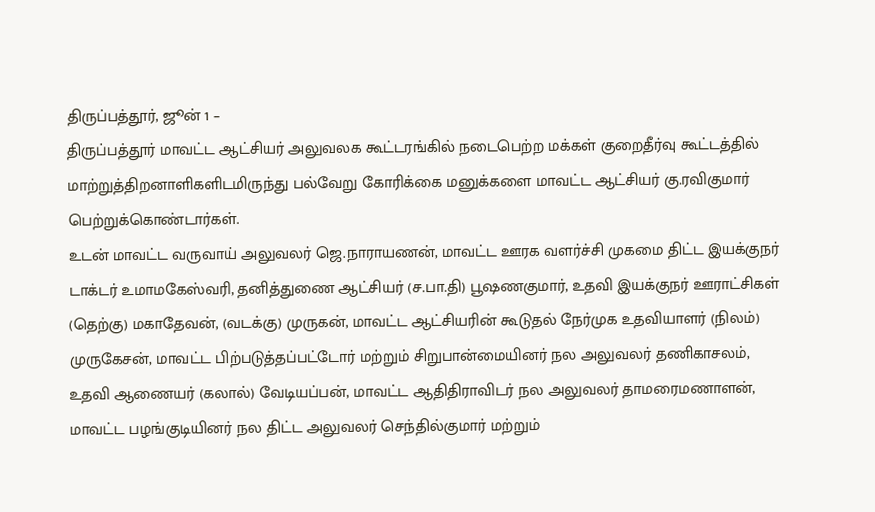திருப்பத்தூர், ஜூன் 1 –
திருப்பத்தூர் மாவட்ட ஆட்சியர் அலுவலக கூட்டரங்கில் நடைபெற்ற மக்கள் குறைதீர்வு கூட்டத்தில் மாற்றுத்திறனாளிகளிடமிருந்து பல்வேறு கோரிக்கை மனுக்களை மாவட்ட ஆட்சியர் கு.ரவிகுமார் பெற்றுக்கொண்டார்கள்.
உடன் மாவட்ட வருவாய் அலுவலர் ஜெ.நாராயணன், மாவட்ட ஊரக வளர்ச்சி முகமை திட்ட இயக்குநர் டாக்டர் உமாமகேஸ்வரி, தனித்துணை ஆட்சியர் (ச.பா.தி) பூஷணகுமார், உதவி இயக்குநர் ஊராட்சிகள் (தெற்கு) மகாதேவன், (வடக்கு) முருகன், மாவட்ட ஆட்சியரின் கூடுதல் நேர்முக உதவியாளர் (நிலம்) முருகேசன், மாவட்ட பிற்படுத்தப்பட்டோர் மற்றும் சிறுபான்மையினர் நல அலுவலர் தணிகாசலம், உதவி ஆணையர் (கலால்) வேடியப்பன், மாவட்ட ஆதிதிராவிடர் நல அலுவலர் தாமரைமணாளன், மாவட்ட பழங்குடியினர் நல திட்ட அலுவலர் செந்தில்குமார் மற்றும்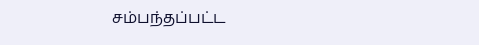சம்பந்தப்பட்ட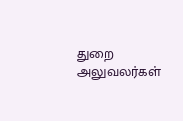துறை அலுவலர்கள்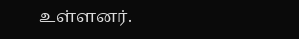உள்ளனர்.